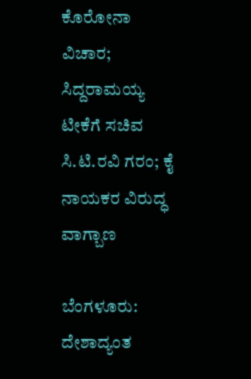ಕೊರೋನಾ ವಿಚಾರ; ಸಿದ್ದರಾಮಯ್ಯ ಟೀಕೆಗೆ ಸಚಿವ ಸಿ.ಟಿ.ರವಿ ಗರಂ; ಕೈ ನಾಯಕರ ವಿರುದ್ಧ ವಾಗ್ಬಾಣ

ಬೆಂಗಳೂರು: ದೇಶಾದ್ಯಂತ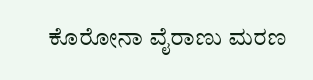ಕೊರೋನಾ ವೈರಾಣು ಮರಣ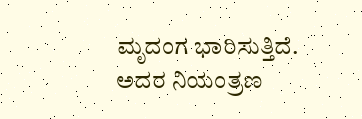ಮೃದಂಗ ಭಾರಿಸುತ್ತಿದೆ. ಅದರ ನಿಯಂತ್ರಣ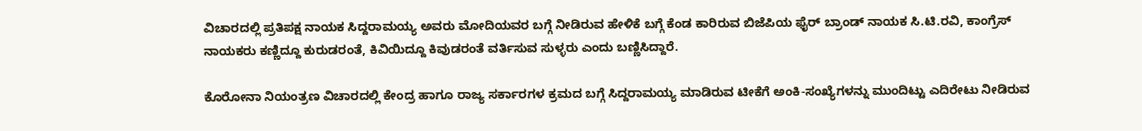ವಿಚಾರದಲ್ಲಿ ಪ್ರತಿಪಕ್ಷ ನಾಯಕ ಸಿದ್ದರಾಮಯ್ಯ ಅವರು ಮೋದಿಯವರ ಬಗ್ಗೆ ನೀಡಿರುವ ಹೇಳಿಕೆ ಬಗ್ಗೆ ಕೆಂಡ ಕಾರಿರುವ ಬಿಜೆಪಿಯ ಫೈರ್ ಬ್ರಾಂಡ್ ನಾಯಕ ಸಿ.ಟಿ.ರವಿ, ಕಾಂಗ್ರೆಸ್ ನಾಯಕರು ಕಣ್ಣಿದ್ದೂ ಕುರುಡರಂತೆ, ಕಿವಿಯಿದ್ದೂ ಕಿವುಡರಂತೆ ವರ್ತಿಸುವ ಸುಳ್ಳರು ಎಂದು ಬಣ್ಣಿಸಿದ್ದಾರೆ.

ಕೊರೋನಾ ನಿಯಂತ್ರಣ ವಿಚಾರದಲ್ಲಿ ಕೇಂದ್ರ ಹಾಗೂ ರಾಜ್ಯ ಸರ್ಕಾರಗಳ ಕ್ರಮದ ಬಗ್ಗೆ ಸಿದ್ದರಾಮಯ್ಯ ಮಾಡಿರುವ ಟೀಕೆಗೆ ಅಂಕಿ-ಸಂಖ್ಯೆಗಳನ್ನು ಮುಂದಿಟ್ಟು ಎದಿರೇಟು ನೀಡಿರುವ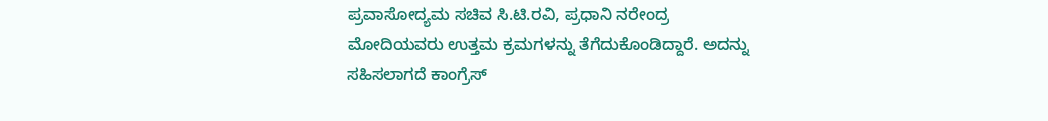ಪ್ರವಾಸೋದ್ಯಮ ಸಚಿವ ಸಿ.ಟಿ.ರವಿ, ಪ್ರಧಾನಿ ನರೇಂದ್ರ ಮೋದಿಯವರು ಉತ್ತಮ ಕ್ರಮಗಳನ್ನು ತೆಗೆದುಕೊಂಡಿದ್ದಾರೆ. ಅದನ್ನು ಸಹಿಸಲಾಗದೆ ಕಾಂಗ್ರೆಸ್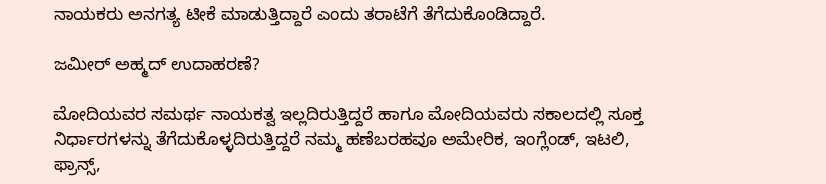ನಾಯಕರು ಅನಗತ್ಯ ಟೀಕೆ ಮಾಡುತ್ತಿದ್ದಾರೆ ಎಂದು ತರಾಟೆಗೆ ತೆಗೆದುಕೊಂಡಿದ್ದಾರೆ.

ಜಮೀರ್ ಅಹ್ಮದ್ ಉದಾಹರಣೆ?

ಮೋದಿಯವರ ಸಮರ್ಥ ನಾಯಕತ್ವ ಇಲ್ಲದಿರುತ್ತಿದ್ದರೆ ಹಾಗೂ ಮೋದಿಯವರು ಸಕಾಲದಲ್ಲಿ ಸೂಕ್ತ ನಿರ್ಧಾರಗಳನ್ನು ತೆಗೆದುಕೊಳ್ಳದಿರುತ್ತಿದ್ದರೆ ನಮ್ಮ ಹಣೆಬರಹವೂ ಅಮೇರಿಕ, ಇಂಗ್ಲೆಂಡ್, ಇಟಲಿ, ಫ್ರಾನ್ಸ್,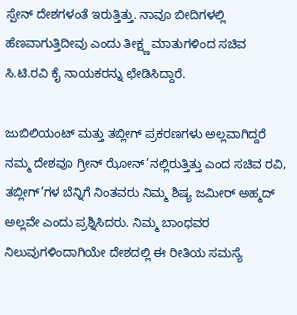ಸ್ಪೇನ್ ದೇಶಗಳಂತೆ ಇರುತ್ತಿತ್ತು. ನಾವೂ ಬೀದಿಗಳಲ್ಲಿ ಹೆಣವಾಗುತ್ತಿದೀವು ಎಂದು ತೀಕ್ಷ್ಣ ಮಾತುಗಳಿಂದ ಸಚಿವ ಸಿ.ಟಿ.ರವಿ ಕೈ ನಾಯಕರನ್ನು ಛೇಡಿಸಿದ್ದಾರೆ.

ಜುಬಿಲಿಯಂಟ್ ಮತ್ತು ತಬ್ಲೀಗ್ ಪ್ರಕರಣಗಳು ಅಲ್ಲವಾಗಿದ್ದರೆ ನಮ್ಮ ದೇಶವೂ ಗ್ರೀನ್ ಝೋನ್’ನಲ್ಲಿರುತ್ತಿತ್ತು ಎಂದ ಸಚಿವ ರವಿ, ತಬ್ಲೀಗ್’ಗಳ ಬೆನ್ನಿಗೆ ನಿಂತವರು ನಿಮ್ಮ ಶಿಷ್ಯ ಜಮೀರ್ ಅಹ್ಮದ್ ಅಲ್ಲವೇ ಎಂದು ಪ್ರಶ್ನಿಸಿದರು. ನಿಮ್ಮ ಬಾಂಧವರ ನಿಲುವುಗಳಿಂದಾಗಿಯೇ ದೇಶದಲ್ಲಿ ಈ ರೀತಿಯ ಸಮಸ್ಯೆ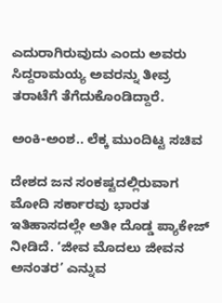ಎದುರಾಗಿರುವುದು ಎಂದು ಅವರು ಸಿದ್ದರಾಮಯ್ಯ ಅವರನ್ನು ತೀವ್ರ ತರಾಟೆಗೆ ತೆಗೆದುಕೊಂಡಿದ್ದಾರೆ.

ಅಂಕಿ-ಅಂಶ.. ಲೆಕ್ಕ ಮುಂದಿಟ್ಟ ಸಚಿವ

ದೇಶದ ಜನ ಸಂಕಷ್ಟದಲ್ಲಿರುವಾಗ ಮೋದಿ ಸರ್ಕಾರವು ಭಾರತ ಇತಿಹಾಸದಲ್ಲೇ ಅತೀ ದೊಡ್ಡ ಪ್ಯಾಕೇಜ್ ನೀಡಿದೆ. ‘ಜೀವ ಮೊದಲು ಜೀವನ ಅನಂತರ’ ಎನ್ನುವ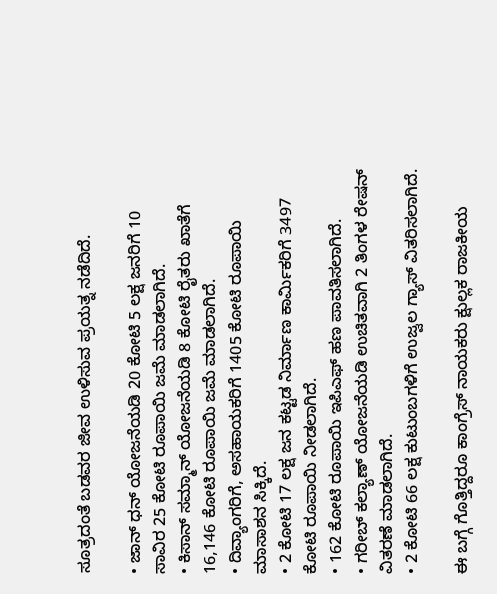ಸೂತ್ರದಂತೆ ಬಡವರ ಜೀವ ಉಳಿಸುವ ಪ್ರಯತ್ನ ನಡೆದಿದೆ.

• ಜಾನ್ ಧನ್ ಯೋಜನೆಯಡಿ 20 ಕೋಟಿ 5 ಲಕ್ಷ ಜನರಿಗೆ 10 ಸಾವಿರ 25 ಕೋಟಿ ರೂಪಾಯಿ ಜಮೆ ಮಾಡಲಾಗಿದೆ.
• ಕಿಸಾನ್ ಸಮ್ಮಾನ್ ಯೋಜನೆಯಡಿ 8 ಕೋಟಿ ರೈತರು ಖಾತೆಗೆ 16,146 ಕೋಟಿ ರೂಪಾಯಿ ಜಮೆ ಮಾಡಲಾಗಿದೆ.
• ದಿವ್ಯಾಂಗರಿಗೆ, ಅಸಹಾಯಕರಿಗೆ 1405 ಕೋಟಿ ರೂಪಾಯಿ ಮಾಸಾಶನ ಸಿಕ್ಕಿದೆ.
• 2 ಕೋಟಿ 17 ಲಕ್ಷ ಜನ ಕಟ್ಟಡ ನಿರ್ಮಾಣ ಕಾರ್ಮಿಕರಿಗೆ 3497 ಕೋಟಿ ರೂಪಾಯಿ ನೀಡಲಾಗಿದೆ.
• 162 ಕೋಟಿ ರೂಪಾಯಿ ಇಪಿಎಫ್ ಹಣ ಪಾವತಿಸಲಾಗಿದೆ.
• ಗರೀಬ್ ಕಲ್ಯಾಣ್ ಯೋಜನೆಯಡಿ ಉಚಿತವಾಗಿ 2 ತಿಂಗಳ ರೇಷನ್ ವಿತರಣೆ ಮಾಡಲಾಗಿದೆ.
• 2 ಕೋಟಿ 66 ಲಕ್ಷ ಕುಟುಂಬಗಳಿಗೆ ಉಜ್ವಲ ಗ್ಯಾಸ್ ವಿತರಿಸಲಾಗಿದೆ.

ಈ ಬಗ್ಗೆ ಗೊತ್ತಿದ್ದರೂ ಕಾಂಗ್ರೆಸ್ ನಾಯಕರು ಕ್ಷುಲ್ಲಕ ರಾಜಕೀಯ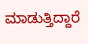ಮಾಡುತ್ತಿದ್ದಾರೆ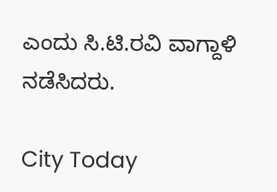ಎಂದು ಸಿ.ಟಿ.ರವಿ ವಾಗ್ದಾಳಿ ನಡೆಸಿದರು.

City Today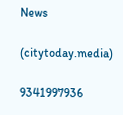News

(citytoday.media)

9341997936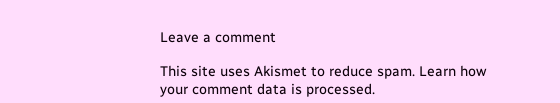Leave a comment

This site uses Akismet to reduce spam. Learn how your comment data is processed.